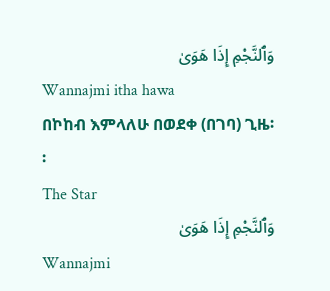وَٱلنَّجْمِ إِذَا هَوَىٰ
Wannajmi itha hawa
በኮከብ እምላለሁ በወደቀ (በገባ) ጊዜ፡፡
The Star
وَٱلنَّجْمِ إِذَا هَوَىٰ
Wannajmi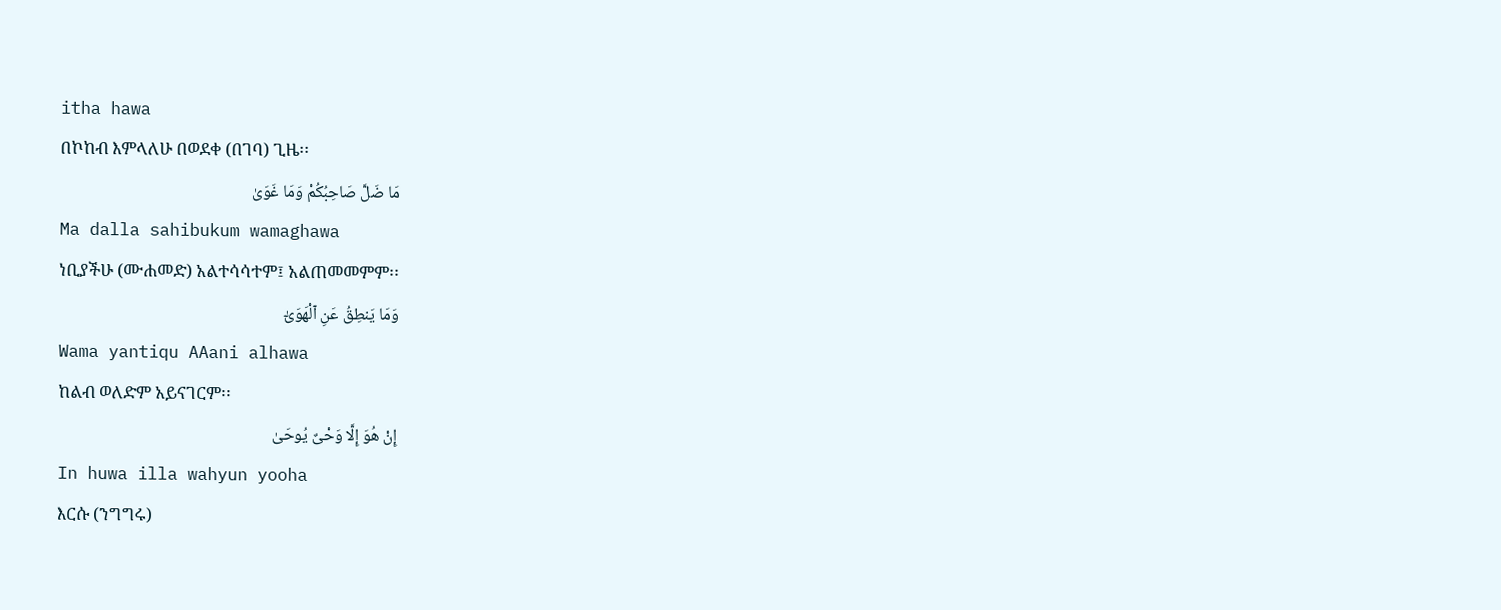itha hawa
በኮከብ እምላለሁ በወደቀ (በገባ) ጊዜ፡፡
مَا ضَلَّ صَاحِبُكُمْ وَمَا غَوَىٰ
Ma dalla sahibukum wamaghawa
ነቢያችሁ (ሙሐመድ) አልተሳሳተም፤ አልጠመመምም፡፡
وَمَا يَنطِقُ عَنِ ٱلْهَوَىٰٓ
Wama yantiqu AAani alhawa
ከልብ ወለድም አይናገርም፡፡
إِنْ هُوَ إِلَّا وَحْىٌ يُوحَىٰ
In huwa illa wahyun yooha
እርሱ (ንግግሩ)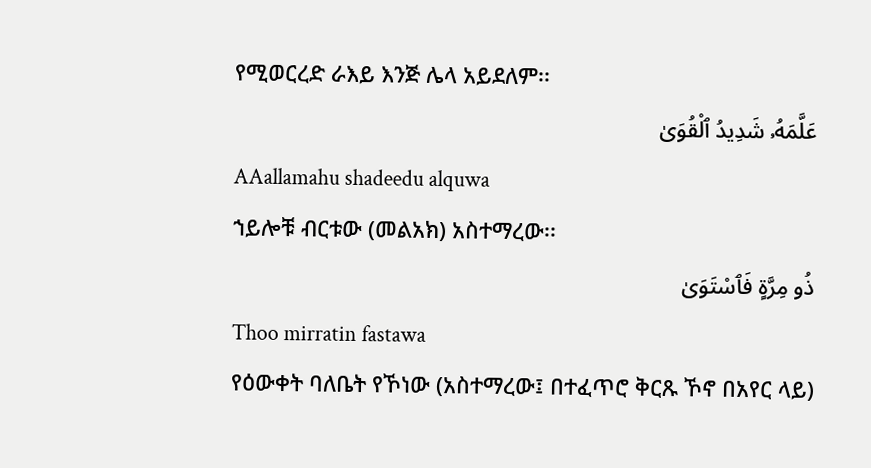የሚወርረድ ራእይ እንጅ ሌላ አይደለም፡፡
عَلَّمَهُۥ شَدِيدُ ٱلْقُوَىٰ
AAallamahu shadeedu alquwa
ኀይሎቹ ብርቱው (መልአክ) አስተማረው፡፡
ذُو مِرَّةٍ فَٱسْتَوَىٰ
Thoo mirratin fastawa
የዕውቀት ባለቤት የኾነው (አስተማረው፤ በተፈጥሮ ቅርጹ ኾኖ በአየር ላይ)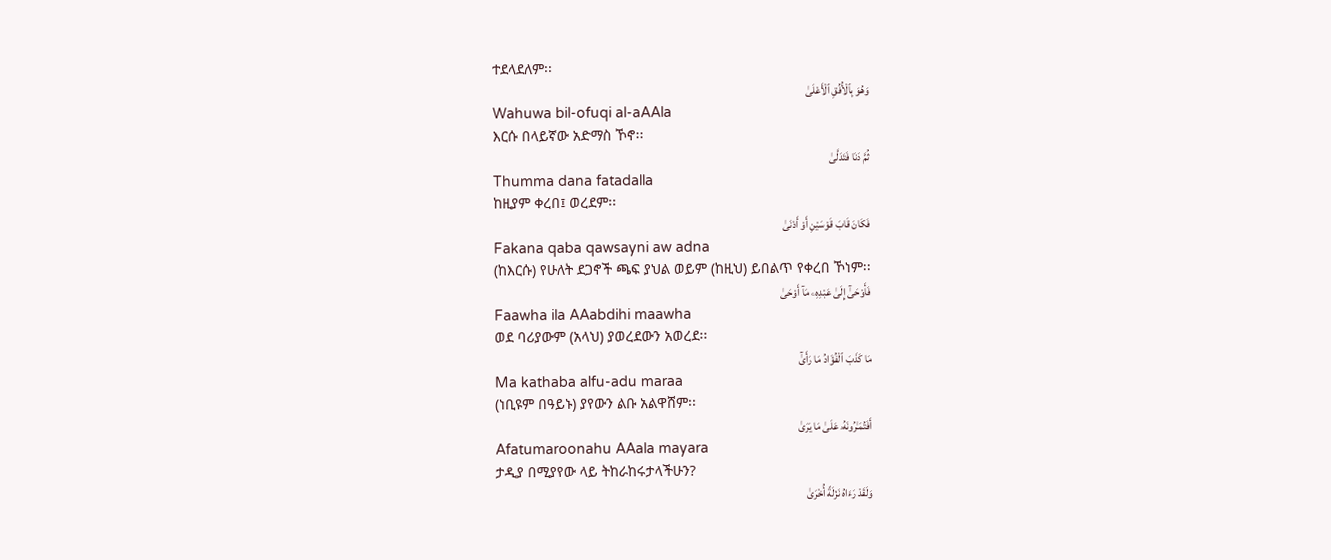ተደላደለም፡፡
وَهُوَ بِٱلْأُفُقِ ٱلْأَعْلَىٰ
Wahuwa bil-ofuqi al-aAAla
እርሱ በላይኛው አድማስ ኾኖ፡፡
ثُمَّ دَنَا فَتَدَلَّىٰ
Thumma dana fatadalla
ከዚያም ቀረበ፤ ወረደም፡፡
فَكَانَ قَابَ قَوْسَيْنِ أَوْ أَدْنَىٰ
Fakana qaba qawsayni aw adna
(ከእርሱ) የሁለት ደጋኖች ጫፍ ያህል ወይም (ከዚህ) ይበልጥ የቀረበ ኾነም፡፡
فَأَوْحَىٰٓ إِلَىٰ عَبْدِهِۦ مَآ أَوْحَىٰ
Faawha ila AAabdihi maawha
ወደ ባሪያውም (አላህ) ያወረደውን አወረደ፡፡
مَا كَذَبَ ٱلْفُؤَادُ مَا رَأَىٰٓ
Ma kathaba alfu-adu maraa
(ነቢዩም በዓይኑ) ያየውን ልቡ አልዋሸም፡፡
أَفَتُمَـٰرُونَهُۥ عَلَىٰ مَا يَرَىٰ
Afatumaroonahu AAala mayara
ታዲያ በሚያየው ላይ ትከራከሩታላችሁን?
وَلَقَدْ رَءَاهُ نَزْلَةً أُخْرَىٰ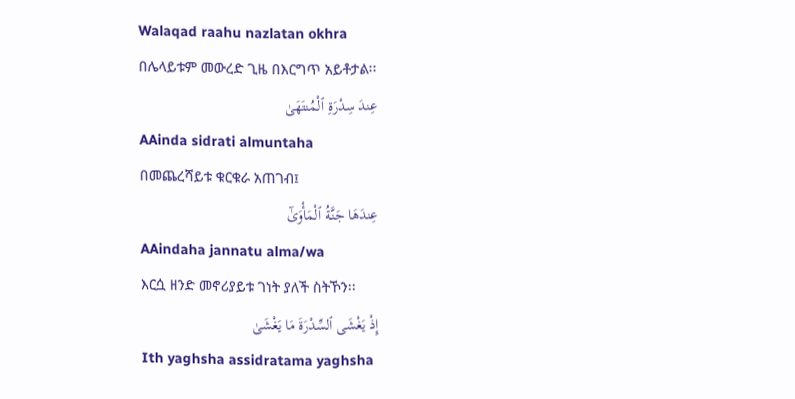Walaqad raahu nazlatan okhra
በሌላይቱም መውረድ ጊዜ በእርግጥ አይቶታል፡፡
عِندَ سِدْرَةِ ٱلْمُنتَهَىٰ
AAinda sidrati almuntaha
በመጨረሻይቱ ቁርቁራ አጠገብ፤
عِندَهَا جَنَّةُ ٱلْمَأْوَىٰٓ
AAindaha jannatu alma/wa
እርሷ ዘንድ መኖሪያይቱ ገነት ያለች ስትኾን፡፡
إِذْ يَغْشَى ٱلسِّدْرَةَ مَا يَغْشَىٰ
Ith yaghsha assidratama yaghsha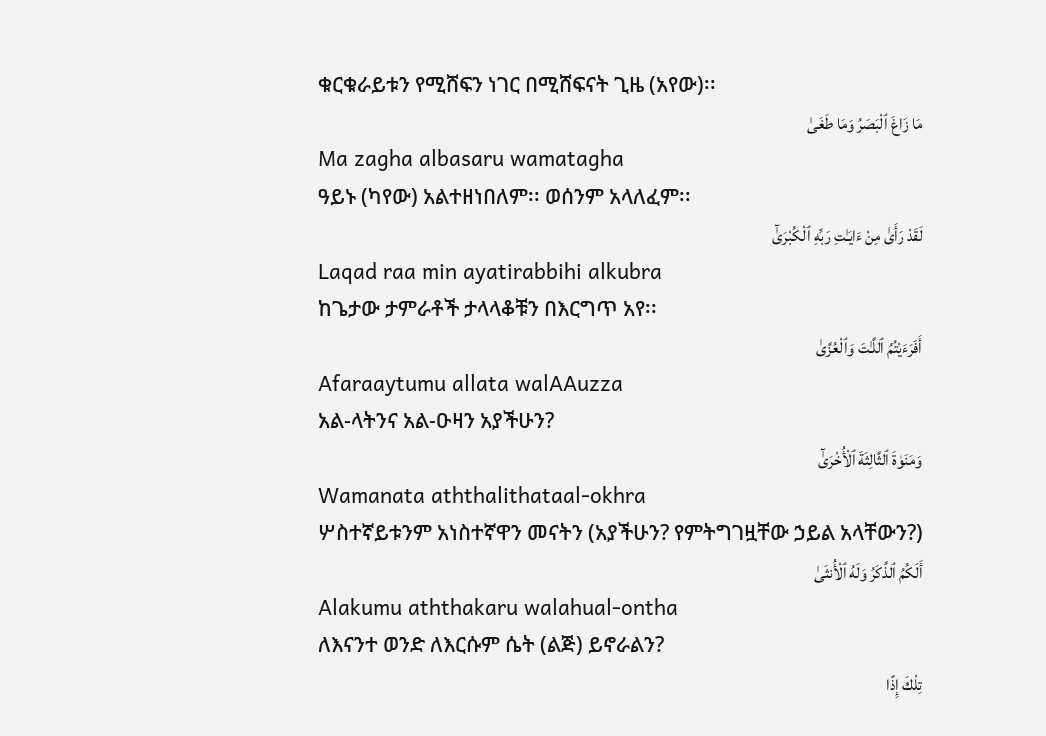ቁርቁራይቱን የሚሸፍን ነገር በሚሸፍናት ጊዜ (አየው)፡፡
مَا زَاغَ ٱلْبَصَرُ وَمَا طَغَىٰ
Ma zagha albasaru wamatagha
ዓይኑ (ካየው) አልተዘነበለም፡፡ ወሰንም አላለፈም፡፡
لَقَدْ رَأَىٰ مِنْ ءَايَـٰتِ رَبِّهِ ٱلْكُبْرَىٰٓ
Laqad raa min ayatirabbihi alkubra
ከጌታው ታምራቶች ታላላቆቹን በእርግጥ አየ፡፡
أَفَرَءَيْتُمُ ٱللَّـٰتَ وَٱلْعُزَّىٰ
Afaraaytumu allata walAAuzza
አል-ላትንና አል-ዑዛን አያችሁን?
وَمَنَوٰةَ ٱلثَّالِثَةَ ٱلْأُخْرَىٰٓ
Wamanata aththalithataal-okhra
ሦስተኛይቱንም አነስተኛዋን መናትን (አያችሁን? የምትግገዟቸው ኃይል አላቸውን?)
أَلَكُمُ ٱلذَّكَرُ وَلَهُ ٱلْأُنثَىٰ
Alakumu aththakaru walahual-ontha
ለእናንተ ወንድ ለእርሱም ሴት (ልጅ) ይኖራልን?
تِلْكَ إِذًا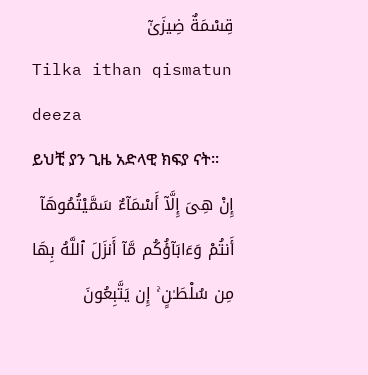قِسْمَةٌ ضِيزَىٰٓ
Tilka ithan qismatun deeza
ይህቺ ያን ጊዜ አድላዊ ክፍያ ናት፡፡
إِنْ هِىَ إِلَّآ أَسْمَآءٌ سَمَّيْتُمُوهَآ أَنتُمْ وَءَابَآؤُكُم مَّآ أَنزَلَ ٱللَّهُ بِهَا مِن سُلْطَـٰنٍ ۚ إِن يَتَّبِعُونَ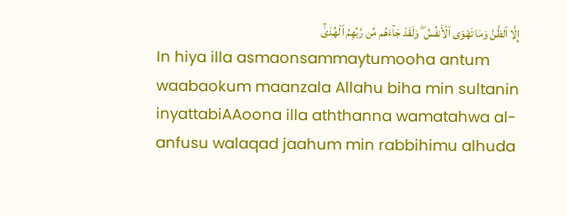إِلَّا ٱلظَّنَّ وَمَا تَهْوَى ٱلْأَنفُسُ ۖ وَلَقَدْ جَآءَهُم مِّن رَّبِّهِمُ ٱلْهُدَىٰٓ
In hiya illa asmaonsammaytumooha antum waabaokum maanzala Allahu biha min sultanin inyattabiAAoona illa aththanna wamatahwa al-anfusu walaqad jaahum min rabbihimu alhuda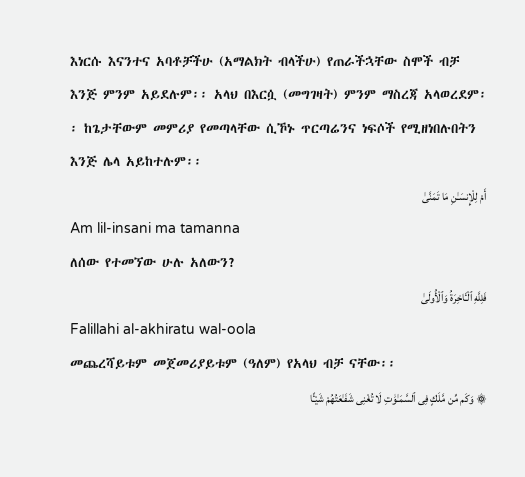እነርሱ እናንተና አባቶቻችሁ (አማልክት ብላችሁ) የጠራችኋቸው ስሞች ብቻ እንጅ ምንም አይደሉም፡፡ አላህ በእርሷ (መግገዛት) ምንም ማስረጃ አላወረደም፡፡ ከጌታቸውም መምሪያ የመጣላቸው ሲኾኑ ጥርጣሬንና ነፍሶች የሚዘነበሉበትን እንጅ ሌላ አይከተሉም፡፡
أَمْ لِلْإِنسَـٰنِ مَا تَمَنَّىٰ
Am lil-insani ma tamanna
ለሰው የተመኘው ሁሉ አለውን?
فَلِلَّهِ ٱلْـَٔاخِرَةُ وَٱلْأُولَىٰ
Falillahi al-akhiratu wal-oola
መጨረሻይቱም መጀመሪያይቱም (ዓለም) የአላህ ብቻ ናቸው፡፡
۞ وَكَم مِّن مَّلَكٍ فِى ٱلسَّمَـٰوَٰتِ لَا تُغْنِى شَفَـٰعَتُهُمْ شَيْـًٔا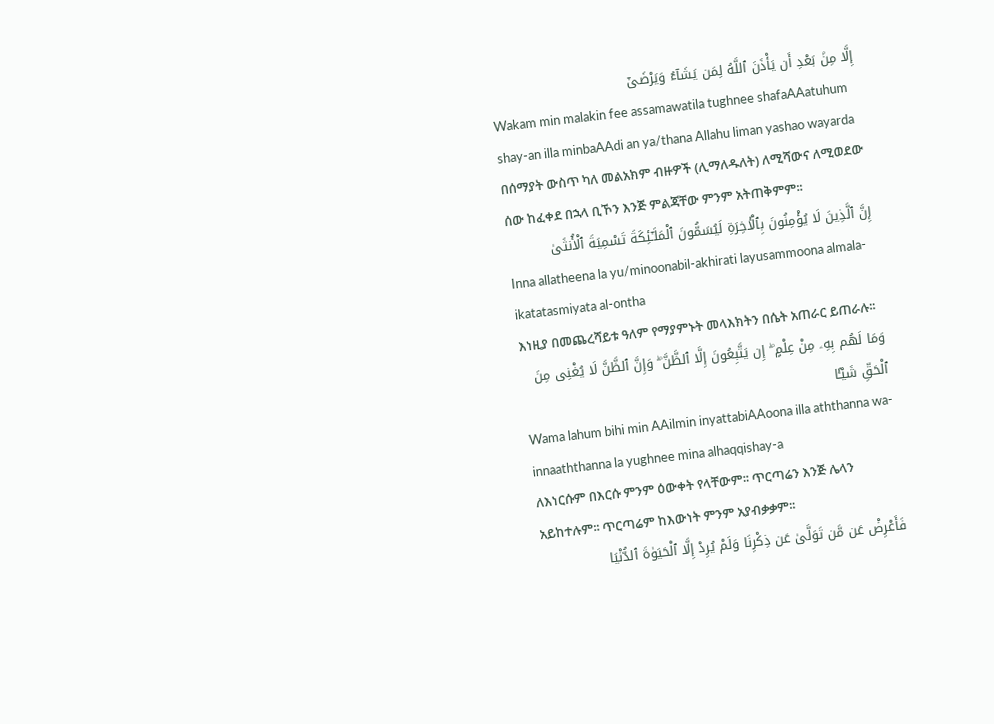إِلَّا مِنۢ بَعْدِ أَن يَأْذَنَ ٱللَّهُ لِمَن يَشَآءُ وَيَرْضَىٰٓ
Wakam min malakin fee assamawatila tughnee shafaAAatuhum shay-an illa minbaAAdi an ya/thana Allahu liman yashao wayarda
በሰማያት ውስጥ ካለ መልአክም ብዙዎች (ሊማለዱለት) ለሚሻውና ለሚወደው ሰው ከፈቀደ በኋላ ቢኾን እንጅ ምልጃቸው ምንም አትጠቅምም፡፡
إِنَّ ٱلَّذِينَ لَا يُؤْمِنُونَ بِٱلْـَٔاخِرَةِ لَيُسَمُّونَ ٱلْمَلَـٰٓئِكَةَ تَسْمِيَةَ ٱلْأُنثَىٰ
Inna allatheena la yu/minoonabil-akhirati layusammoona almala-ikatatasmiyata al-ontha
እነዚያ በመጨረሻይቱ ዓለም የማያምኑት መላእክትን በሴት አጠራር ይጠራሉ፡፡
وَمَا لَهُم بِهِۦ مِنْ عِلْمٍ ۖ إِن يَتَّبِعُونَ إِلَّا ٱلظَّنَّ ۖ وَإِنَّ ٱلظَّنَّ لَا يُغْنِى مِنَ ٱلْحَقِّ شَيْـًٔا
Wama lahum bihi min AAilmin inyattabiAAoona illa aththanna wa-innaaththanna la yughnee mina alhaqqishay-a
ለእነርሱም በእርሱ ምንም ዕውቀት የላቸውም፡፡ ጥርጣሬን እንጅ ሌላን አይከተሉም፡፡ ጥርጣሬም ከእውነት ምንም አያብቃቃም፡፡
فَأَعْرِضْ عَن مَّن تَوَلَّىٰ عَن ذِكْرِنَا وَلَمْ يُرِدْ إِلَّا ٱلْحَيَوٰةَ ٱلدُّنْيَا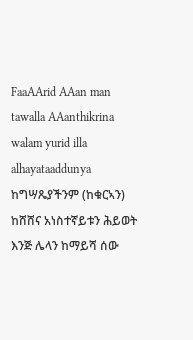FaaAArid AAan man tawalla AAanthikrina walam yurid illa alhayataaddunya
ከግሣጼያችንም (ከቁርኣን) ከሸሸና አነስተኛይቱን ሕይወት እንጅ ሌላን ከማይሻ ሰው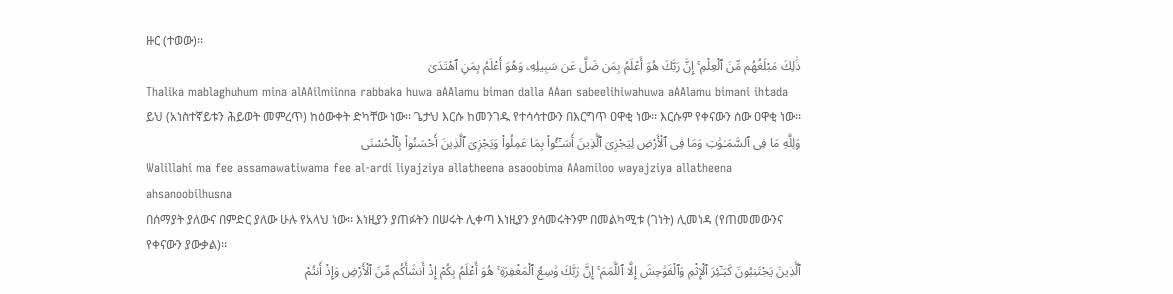ዙር (ተወው)፡፡
ذَٰلِكَ مَبْلَغُهُم مِّنَ ٱلْعِلْمِ ۚ إِنَّ رَبَّكَ هُوَ أَعْلَمُ بِمَن ضَلَّ عَن سَبِيلِهِۦ وَهُوَ أَعْلَمُ بِمَنِ ٱهْتَدَىٰ
Thalika mablaghuhum mina alAAilmiinna rabbaka huwa aAAlamu biman dalla AAan sabeelihiwahuwa aAAlamu bimani ihtada
ይህ (አነስተኛይቱን ሕይወት መምረጥ) ከዕውቀት ድካቸው ነው፡፡ ጌታህ እርሱ ከመንገዱ የተሳሳተውን በእርግጥ ዐዋቂ ነው፡፡ እርሱም የቀናውን ሰው ዐዋቂ ነው፡፡
وَلِلَّهِ مَا فِى ٱلسَّمَـٰوَٰتِ وَمَا فِى ٱلْأَرْضِ لِيَجْزِىَ ٱلَّذِينَ أَسَـٰٓـُٔوا۟ بِمَا عَمِلُوا۟ وَيَجْزِىَ ٱلَّذِينَ أَحْسَنُوا۟ بِٱلْحُسْنَى
Walillahi ma fee assamawatiwama fee al-ardi liyajziya allatheena asaoobima AAamiloo wayajziya allatheena ahsanoobilhusna
በሰማያት ያለውና በምድር ያለው ሁሉ የአላህ ነው፡፡ እነዚያን ያጠፉትን በሠሩት ሊቀጣ እነዚያን ያሳመሩትንም በመልካሚቱ (ገነት) ሊመነዳ (የጠመመውንና የቀናውን ያውቃል)፡፡
ٱلَّذِينَ يَجْتَنِبُونَ كَبَـٰٓئِرَ ٱلْإِثْمِ وَٱلْفَوَٰحِشَ إِلَّا ٱللَّمَمَ ۚ إِنَّ رَبَّكَ وَٰسِعُ ٱلْمَغْفِرَةِ ۚ هُوَ أَعْلَمُ بِكُمْ إِذْ أَنشَأَكُم مِّنَ ٱلْأَرْضِ وَإِذْ أَنتُمْ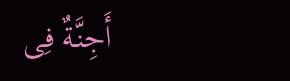أَجِنَّةٌ فِى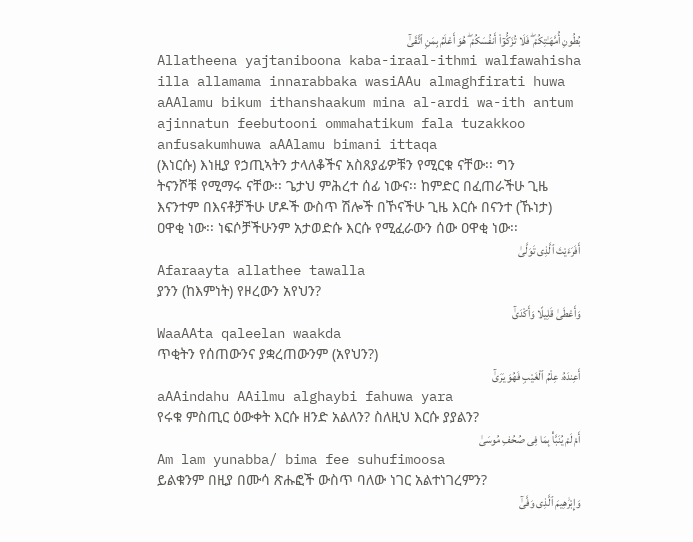بُطُونِ أُمَّهَـٰتِكُمْ ۖ فَلَا تُزَكُّوٓا۟ أَنفُسَكُمْ ۖ هُوَ أَعْلَمُ بِمَنِ ٱتَّقَىٰٓ
Allatheena yajtaniboona kaba-iraal-ithmi walfawahisha illa allamama innarabbaka wasiAAu almaghfirati huwa aAAlamu bikum ithanshaakum mina al-ardi wa-ith antum ajinnatun feebutooni ommahatikum fala tuzakkoo anfusakumhuwa aAAlamu bimani ittaqa
(እነርሱ) እነዚያ የኃጢኣትን ታላለቆችና አስጸያፊዎቹን የሚርቁ ናቸው፡፡ ግን ትናንሾቹ የሚማሩ ናቸው፡፡ ጌታህ ምሕረተ ሰፊ ነውና፡፡ ከምድር በፈጠራችሁ ጊዜ እናንተም በእናቶቻችሁ ሆዶች ውስጥ ሽሎች በኾናችሁ ጊዜ እርሱ በናንተ (ኹነታ) ዐዋቂ ነው፡፡ ነፍሶቻችሁንም አታወድሱ እርሱ የሚፈራውን ሰው ዐዋቂ ነው፡፡
أَفَرَءَيْتَ ٱلَّذِى تَوَلَّىٰ
Afaraayta allathee tawalla
ያንን (ከእምነት) የዞረውን አየህን?
وَأَعْطَىٰ قَلِيلًا وَأَكْدَىٰٓ
WaaAAta qaleelan waakda
ጥቂትን የሰጠውንና ያቋረጠውንም (አየህን?)
أَعِندَهُۥ عِلْمُ ٱلْغَيْبِ فَهُوَ يَرَىٰٓ
aAAindahu AAilmu alghaybi fahuwa yara
የሩቁ ምስጢር ዕውቀት እርሱ ዘንድ አልለን? ስለዚህ እርሱ ያያልን?
أَمْ لَمْ يُنَبَّأْ بِمَا فِى صُحُفِ مُوسَىٰ
Am lam yunabba/ bima fee suhufimoosa
ይልቁንም በዚያ በሙሳ ጽሑፎች ውስጥ ባለው ነገር አልተነገረምን?
وَإِبْرَٰهِيمَ ٱلَّذِى وَفَّىٰٓ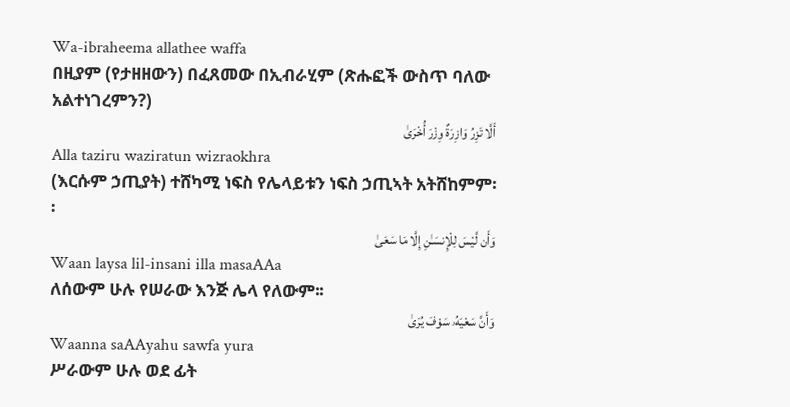Wa-ibraheema allathee waffa
በዚያም (የታዘዘውን) በፈጸመው በኢብራሂም (ጽሑፎች ውስጥ ባለው አልተነገረምን?)
أَلَّا تَزِرُ وَازِرَةٌ وِزْرَ أُخْرَىٰ
Alla taziru waziratun wizraokhra
(እርሱም ኃጢያት) ተሸካሚ ነፍስ የሌላይቱን ነፍስ ኃጢኣት አትሸከምም፡፡
وَأَن لَّيْسَ لِلْإِنسَـٰنِ إِلَّا مَا سَعَىٰ
Waan laysa lil-insani illa masaAAa
ለሰውም ሁሉ የሠራው እንጅ ሌላ የለውም፡፡
وَأَنَّ سَعْيَهُۥ سَوْفَ يُرَىٰ
Waanna saAAyahu sawfa yura
ሥራውም ሁሉ ወደ ፊት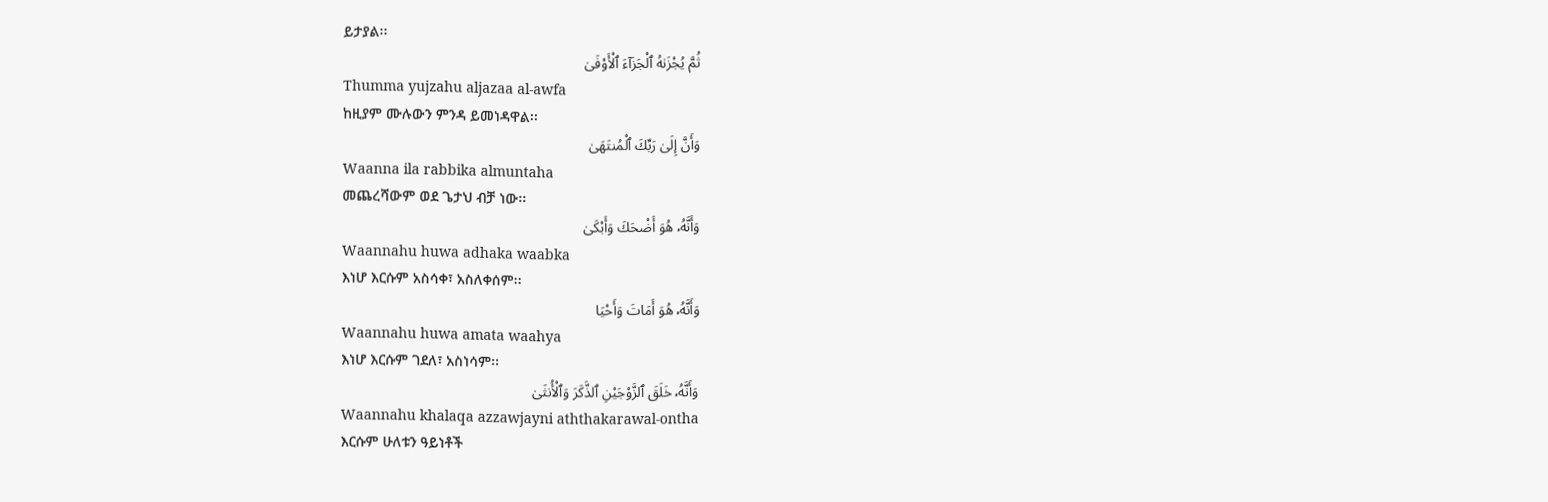ይታያል፡፡
ثُمَّ يُجْزَىٰهُ ٱلْجَزَآءَ ٱلْأَوْفَىٰ
Thumma yujzahu aljazaa al-awfa
ከዚያም ሙሉውን ምንዳ ይመነዳዋል፡፡
وَأَنَّ إِلَىٰ رَبِّكَ ٱلْمُنتَهَىٰ
Waanna ila rabbika almuntaha
መጨረሻውም ወደ ጌታህ ብቻ ነው፡፡
وَأَنَّهُۥ هُوَ أَضْحَكَ وَأَبْكَىٰ
Waannahu huwa adhaka waabka
እነሆ እርሱም አስሳቀ፣ አስለቀሰም፡፡
وَأَنَّهُۥ هُوَ أَمَاتَ وَأَحْيَا
Waannahu huwa amata waahya
እነሆ እርሱም ገደለ፣ አስነሳም፡፡
وَأَنَّهُۥ خَلَقَ ٱلزَّوْجَيْنِ ٱلذَّكَرَ وَٱلْأُنثَىٰ
Waannahu khalaqa azzawjayni aththakarawal-ontha
እርሱም ሁለቱን ዓይነቶች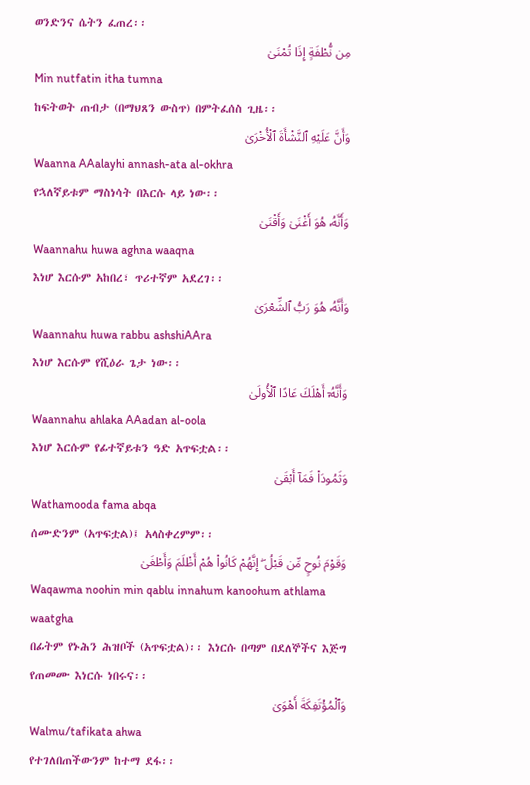ወንድንና ሴትን ፈጠረ፡፡
مِن نُّطْفَةٍ إِذَا تُمْنَىٰ
Min nutfatin itha tumna
ከፍትወት ጠብታ (በማህጸን ውስጥ) በምትፈሰስ ጊዜ፡፡
وَأَنَّ عَلَيْهِ ٱلنَّشْأَةَ ٱلْأُخْرَىٰ
Waanna AAalayhi annash-ata al-okhra
የኋለኛይቱም ማስነሳት በእርሱ ላይ ነው፡፡
وَأَنَّهُۥ هُوَ أَغْنَىٰ وَأَقْنَىٰ
Waannahu huwa aghna waaqna
እነሆ እርሱም አከበረ፣ ጥሪተኛም አደረገ፡፡
وَأَنَّهُۥ هُوَ رَبُّ ٱلشِّعْرَىٰ
Waannahu huwa rabbu ashshiAAra
እነሆ እርሱም የሺዕራ ጌታ ነው፡፡
وَأَنَّهُۥٓ أَهْلَكَ عَادًا ٱلْأُولَىٰ
Waannahu ahlaka AAadan al-oola
እነሆ እርሱም የፊተኛይቱን ዓድ አጥፍቷል፡፡
وَثَمُودَا۟ فَمَآ أَبْقَىٰ
Wathamooda fama abqa
ሰሙድንም (አጥፍቷል)፤ አላስቀረምም፡፡
وَقَوْمَ نُوحٍ مِّن قَبْلُ ۖ إِنَّهُمْ كَانُوا۟ هُمْ أَظْلَمَ وَأَطْغَىٰ
Waqawma noohin min qablu innahum kanoohum athlama waatgha
በፊትም የኑሕን ሕዝቦች (አጥፍቷል)፡፡ እነርሱ በጣም በደለኞችና እጅግ የጠመሙ እነርሱ ነበሩና፡፡
وَٱلْمُؤْتَفِكَةَ أَهْوَىٰ
Walmu/tafikata ahwa
የተገለበጠችውንም ከተማ ደፋ፡፡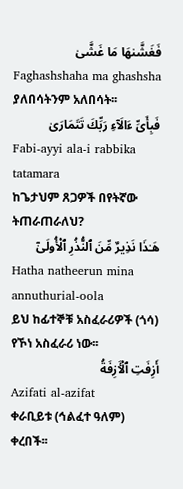فَغَشَّىٰهَا مَا غَشَّىٰ
Faghashshaha ma ghashsha
ያለበሳትንም አለበሳት፡፡
فَبِأَىِّ ءَالَآءِ رَبِّكَ تَتَمَارَىٰ
Fabi-ayyi ala-i rabbika tatamara
ከጌታህም ጸጋዎች በየትኛው ትጠራጠራለህ?
هَـٰذَا نَذِيرٌ مِّنَ ٱلنُّذُرِ ٱلْأُولَىٰٓ
Hatha natheerun mina annuthurial-oola
ይህ ከፊተኞቹ አስፈራሪዎች (ጎሳ) የኾነ አስፈራሪ ነው፡፡
أَزِفَتِ ٱلْـَٔازِفَةُ
Azifati al-azifat
ቀራቢይቱ (ኅልፈተ ዓለም) ቀረበች፡፡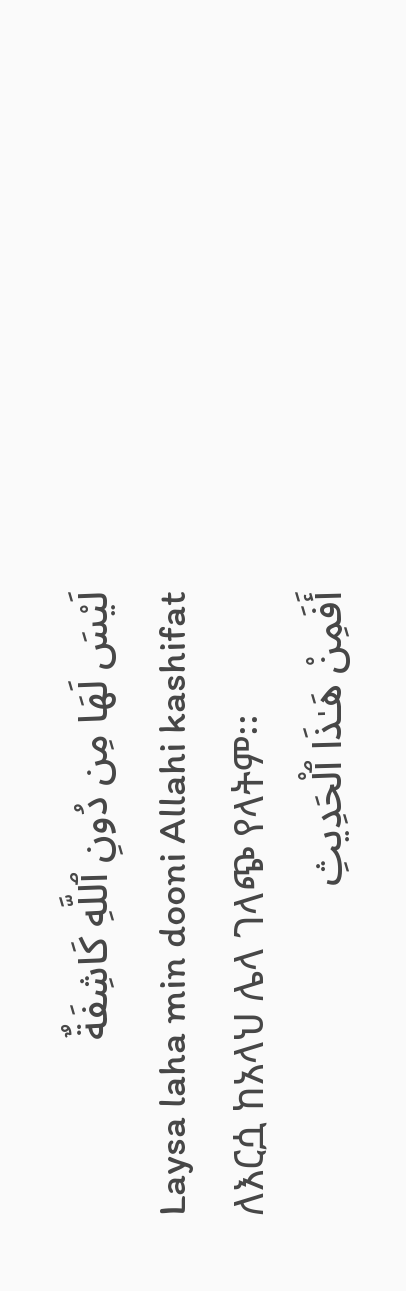لَيْسَ لَهَا مِن دُونِ ٱللَّهِ كَاشِفَةٌ
Laysa laha min dooni Allahi kashifat
ለእርሷ ከአላህ ሌላ ገላጭ የላትም፡፡
أَفَمِنْ هَـٰذَا ٱلْحَدِيثِ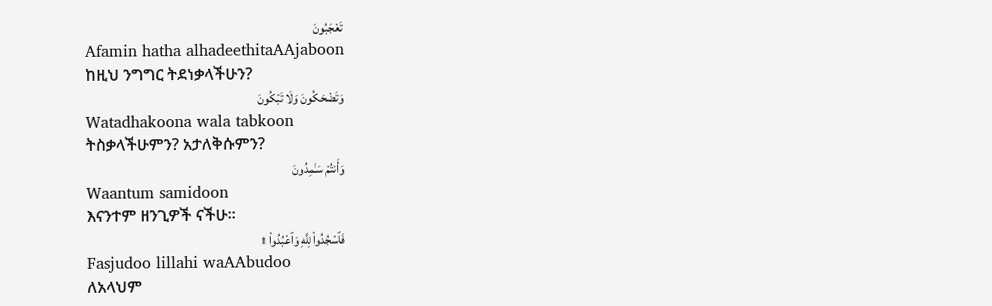تَعْجَبُونَ
Afamin hatha alhadeethitaAAjaboon
ከዚህ ንግግር ትደነቃላችሁን?
وَتَضْحَكُونَ وَلَا تَبْكُونَ
Watadhakoona wala tabkoon
ትስቃላችሁምን? አታለቅሱምን?
وَأَنتُمْ سَـٰمِدُونَ
Waantum samidoon
እናንተም ዘንጊዎች ናችሁ፡፡
فَٱسْجُدُوا۟ لِلَّهِ وَٱعْبُدُوا۟ ۩
Fasjudoo lillahi waAAbudoo
ለአላህም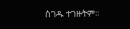ስገዱ ተገዙትም፡፡